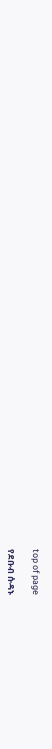top of page

የደቡብ ሱዳኑ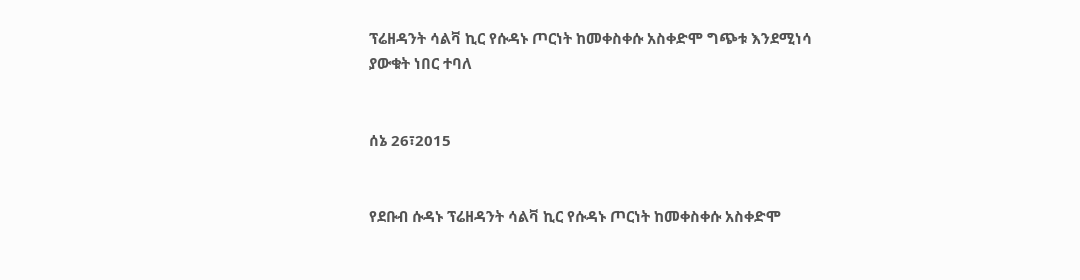ፕሬዘዳንት ሳልቫ ኪር የሱዳኑ ጦርነት ከመቀስቀሱ አስቀድሞ ግጭቱ እንደሚነሳ ያውቁት ነበር ተባለ


ሰኔ 26፣2015


የደቡብ ሱዳኑ ፕሬዘዳንት ሳልቫ ኪር የሱዳኑ ጦርነት ከመቀስቀሱ አስቀድሞ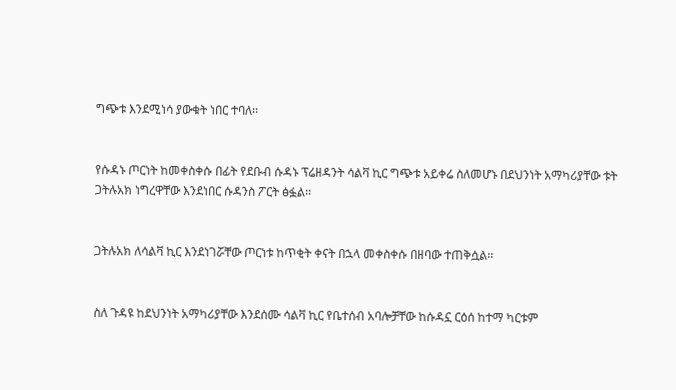ግጭቱ እንደሚነሳ ያውቁት ነበር ተባለ፡፡


የሱዳኑ ጦርነት ከመቀስቀሱ በፊት የደቡብ ሱዳኑ ፕሬዘዳንት ሳልቫ ኪር ግጭቱ አይቀሬ ስለመሆኑ በደህንነት አማካሪያቸው ቱት ጋትሉአክ ነግረዋቸው እንደነበር ሱዳንስ ፖርት ፅፏል፡፡


ጋትሉአክ ለሳልቫ ኪር እንደነገሯቸው ጦርነቱ ከጥቂት ቀናት በኋላ መቀስቀሱ በዘባው ተጠቅሷል፡፡


ስለ ጉዳዩ ከደህንነት አማካሪያቸው እንደሰሙ ሳልቫ ኪር የቤተሰብ አባሎቻቸው ከሱዳኗ ርዕሰ ከተማ ካርቱም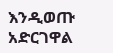እንዲወጡ አድርገዋል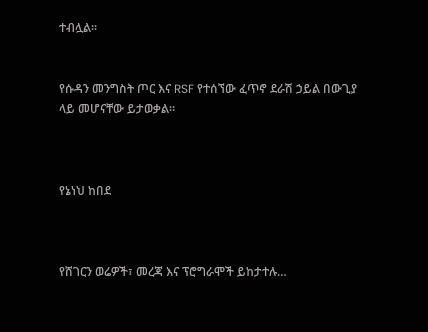ተብሏል፡፡


የሱዳን መንግስት ጦር እና RSF የተሰኘው ፈጥኖ ደራሽ ኃይል በውጊያ ላይ መሆናቸው ይታወቃል፡፡



የኔነህ ከበደ



የሸገርን ወሬዎች፣ መረጃ እና ፕሮግራሞች ይከታተሉ…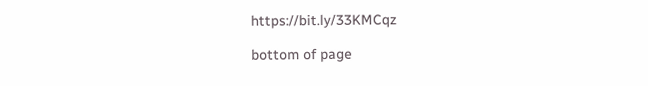https://bit.ly/33KMCqz

bottom of page